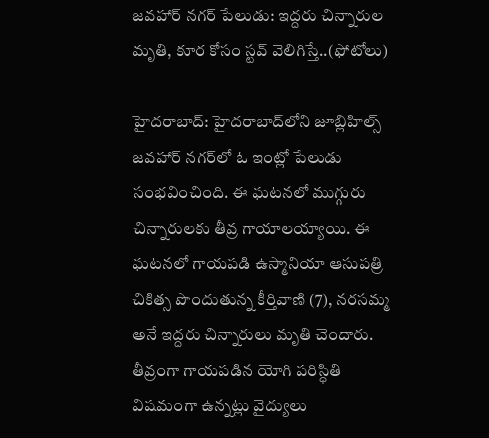జవహార్ నగర్‌ పేలుడు: ఇద్దరు చిన్నారుల మృతి, కూర కోసం స్టవ్ వెలిగిస్తే..(ఫోటోలు)

హైదరాబాద్: హైదరాబాద్‌లోని జూబ్లిహిల్స్ జవహార్ నగర్‌లో ఓ ఇంట్లో పేలుడు సంభవించింది. ఈ ఘటనలో ముగ్గురు చిన్నారులకు తీవ్ర గాయాలయ్యాయి. ఈ ఘటనలో గాయపడి ఉస్మానియా ఆసుపత్రి చికిత్స పొందుతున్న కీర్తివాణి (7), నరసమ్మ అనే ఇద్దరు చిన్నారులు మృతి చెందారు. తీవ్రంగా గాయపడిన యోగి పరిస్ధితి విషమంగా ఉన్నట్లు వైద్యులు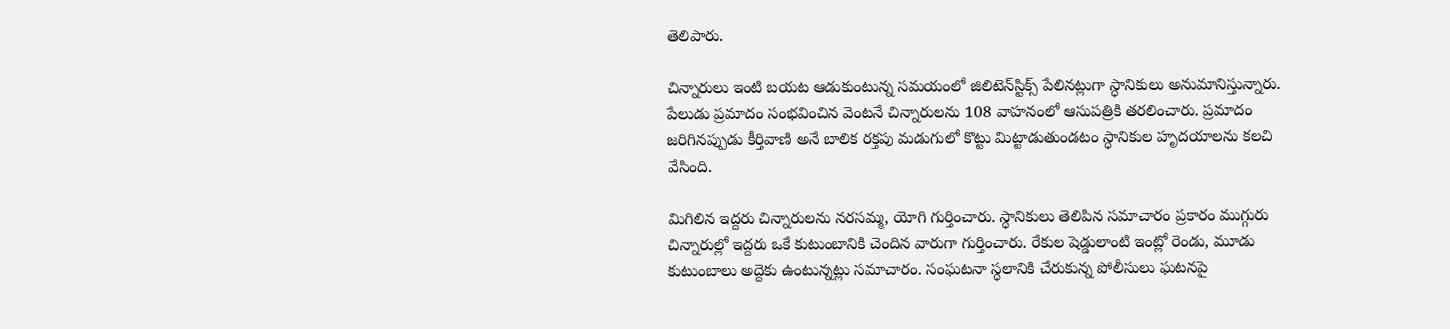తెలిపారు.

చిన్నారులు ఇంటి బయట ఆడుకుంటున్న సమయంలో జిలిటెన్‌స్టిక్స్ పేలినట్లుగా స్ధానికులు అనుమానిస్తున్నారు. పేలుడు ప్రమాదం సంభవించిన వెంటనే చిన్నారులను 108 వాహనంలో ఆసుపత్రికి తరలించారు. ప్రమాదం జరిగినప్పుడు కీర్తివాణి అనే బాలిక రక్తపు మడుగులో కొట్టు మిట్టాడుతుండటం స్ధానికుల హృదయాలను కలచి వేసింది.

మిగిలిన ఇద్దరు చిన్నారులను నరసమ్మ, యోగి గుర్తించారు. స్ధానికులు తెలిపిన సమాచారం ప్రకారం ముగ్గురు చిన్నారుల్లో ఇద్దరు ఒకే కుటుంబానికి చెందిన వారుగా గుర్తించారు. రేకుల షెడ్డులాంటి ఇంట్లో రెండు, మూడు కుటుంబాలు అద్దెకు ఉంటున్నట్లు సమాచారం. సంఘటనా స్ధలానికి చేరుకున్న పోలీసులు ఘటనపై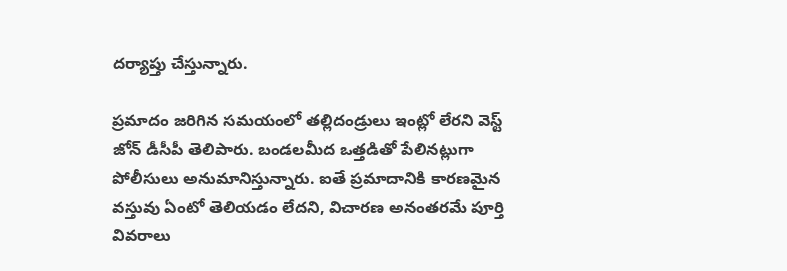దర్యాప్తు చేస్తున్నారు.

ప్రమాదం జరిగిన సమయంలో తల్లిదండ్రులు ఇంట్లో లేరని వెస్ట్ జోన్ డీసీపీ తెలిపారు. బండలమీద ఒత్తడితో పేలినట్లుగా పోలీసులు అనుమానిస్తున్నారు. ఐతే ప్రమాదానికి కారణమైన వస్తువు ఏంటో తెలియడం లేదని, విచారణ అనంతరమే పూర్తి వివరాలు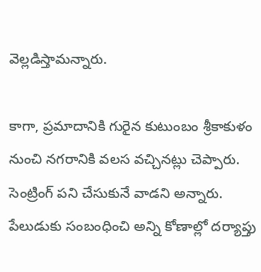వెల్లడిస్తామన్నారు.

కాగా, ప్రమాదానికి గురైన కుటుంబం శ్రీకాకుళం నుంచి నగరానికి వలస వచ్చినట్లు చెప్పారు. సెంట్రింగ్ పని చేసుకునే వాడని అన్నారు. పేలుడుకు సంబంధించి అన్ని కోణాల్లో దర్యాప్తు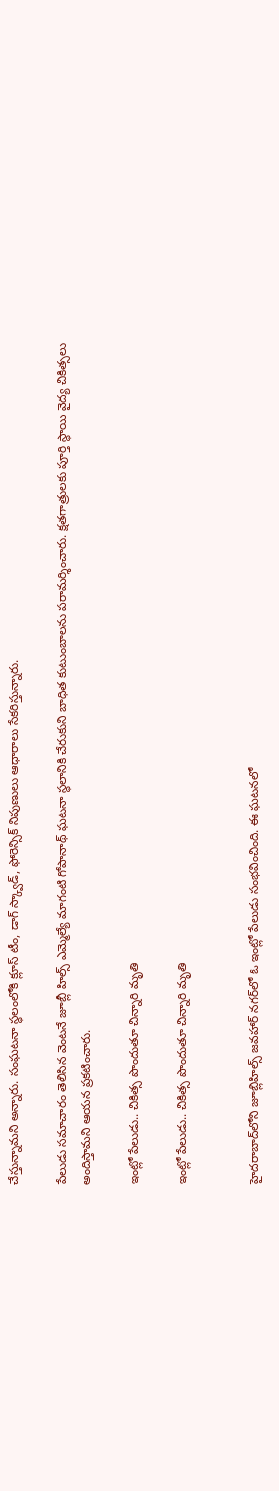చేస్తున్నామని అన్నారు. సంఘటనా స్ధలంలోకి క్లూస్ టీం, డాగ్ స్క్వాడ్‌, ఫోరెన్సిక్ నిపుణులు ఆధారాలు సేకరిస్తున్నారు.

పేలుడు సమాచారం తెలిసిన వెంటనే జూబ్లీ హిల్స్ ఎమ్మెల్యే మాగంటి గోపానాథ్ ఘటనా స్థలానికి చేరుకుని బాధిత కుటుంబాలను పరామర్శించారు. క్షతగాత్రులకు పూర్తి స్థాయి వైద్య చికిత్సలు అందిస్తామని ఆయన ప్రకటించారు.

ఇంట్లో పేలుడు.. చికిత్స పొందుతూ చిన్నారి మృతి

ఇంట్లో పేలుడు.. చికిత్స పొందుతూ చిన్నారి మృతి


హైదరాబాద్‌లోని జూబ్లిహిల్స్ జవహార్ నగర్‌లో ఓ ఇంట్లో పేలుడు సంభవించింది. ఈ ఘటనలో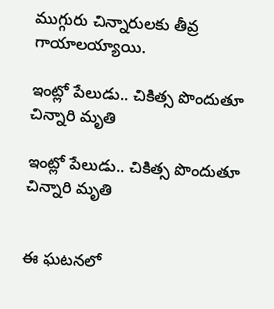ముగ్గురు చిన్నారులకు తీవ్ర గాయాలయ్యాయి.

ఇంట్లో పేలుడు.. చికిత్స పొందుతూ చిన్నారి మృతి

ఇంట్లో పేలుడు.. చికిత్స పొందుతూ చిన్నారి మృతి


ఈ ఘటనలో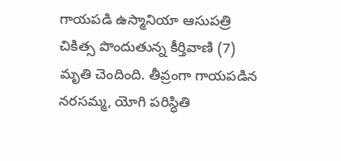గాయపడి ఉస్మానియా ఆసుపత్రి చికిత్స పొందుతున్న కీర్తివాణి (7) మృతి చెందింది. తీవ్రంగా గాయపడిన నరసమ్మ, యోగి పరిస్ధితి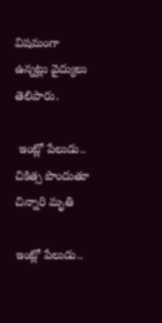విషమంగా ఉన్నట్లు వైద్యులు తెలిపారు.

 ఇంట్లో పేలుడు.. చికిత్స పొందుతూ చిన్నారి మృతి

ఇంట్లో పేలుడు..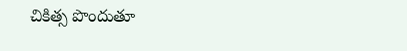చికిత్స పొందుతూ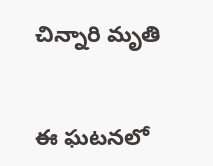చిన్నారి మృతి


ఈ ఘటనలో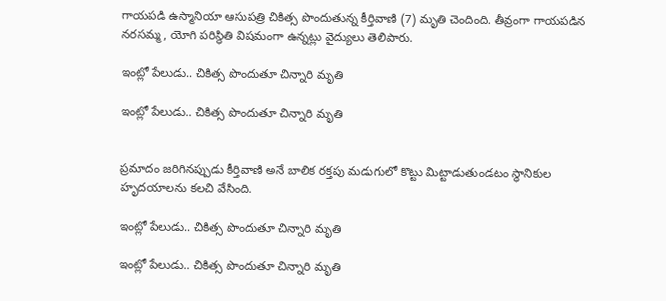గాయపడి ఉస్మానియా ఆసుపత్రి చికిత్స పొందుతున్న కీర్తివాణి (7) మృతి చెందింది. తీవ్రంగా గాయపడిన నరసమ్మ, యోగి పరిస్ధితి విషమంగా ఉన్నట్లు వైద్యులు తెలిపారు.

ఇంట్లో పేలుడు.. చికిత్స పొందుతూ చిన్నారి మృతి

ఇంట్లో పేలుడు.. చికిత్స పొందుతూ చిన్నారి మృతి


ప్రమాదం జరిగినప్పుడు కీర్తివాణి అనే బాలిక రక్తపు మడుగులో కొట్టు మిట్టాడుతుండటం స్ధానికుల హృదయాలను కలచి వేసింది.

ఇంట్లో పేలుడు.. చికిత్స పొందుతూ చిన్నారి మృతి

ఇంట్లో పేలుడు.. చికిత్స పొందుతూ చిన్నారి మృతి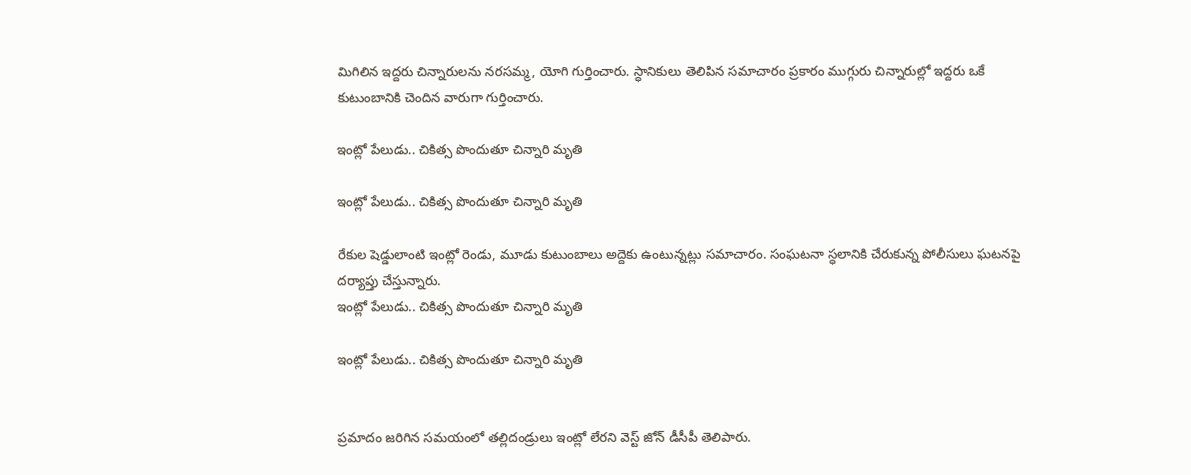మిగిలిన ఇద్దరు చిన్నారులను నరసమ్మ, యోగి గుర్తించారు. స్ధానికులు తెలిపిన సమాచారం ప్రకారం ముగ్గురు చిన్నారుల్లో ఇద్దరు ఒకే కుటుంబానికి చెందిన వారుగా గుర్తించారు.

ఇంట్లో పేలుడు.. చికిత్స పొందుతూ చిన్నారి మృతి

ఇంట్లో పేలుడు.. చికిత్స పొందుతూ చిన్నారి మృతి

రేకుల షెడ్డులాంటి ఇంట్లో రెండు, మూడు కుటుంబాలు అద్దెకు ఉంటున్నట్లు సమాచారం. సంఘటనా స్ధలానికి చేరుకున్న పోలీసులు ఘటనపై దర్యాప్తు చేస్తున్నారు.
ఇంట్లో పేలుడు.. చికిత్స పొందుతూ చిన్నారి మృతి

ఇంట్లో పేలుడు.. చికిత్స పొందుతూ చిన్నారి మృతి


ప్రమాదం జరిగిన సమయంలో తల్లిదండ్రులు ఇంట్లో లేరని వెస్ట్ జోన్ డీసీపీ తెలిపారు.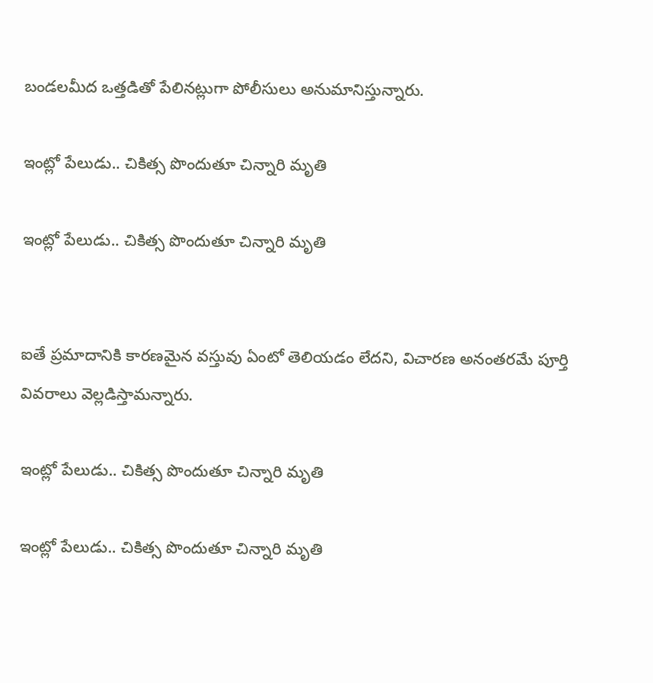బండలమీద ఒత్తడితో పేలినట్లుగా పోలీసులు అనుమానిస్తున్నారు.

ఇంట్లో పేలుడు.. చికిత్స పొందుతూ చిన్నారి మృతి

ఇంట్లో పేలుడు.. చికిత్స పొందుతూ చిన్నారి మృతి


ఐతే ప్రమాదానికి కారణమైన వస్తువు ఏంటో తెలియడం లేదని, విచారణ అనంతరమే పూర్తి వివరాలు వెల్లడిస్తామన్నారు.

ఇంట్లో పేలుడు.. చికిత్స పొందుతూ చిన్నారి మృతి

ఇంట్లో పేలుడు.. చికిత్స పొందుతూ చిన్నారి మృతి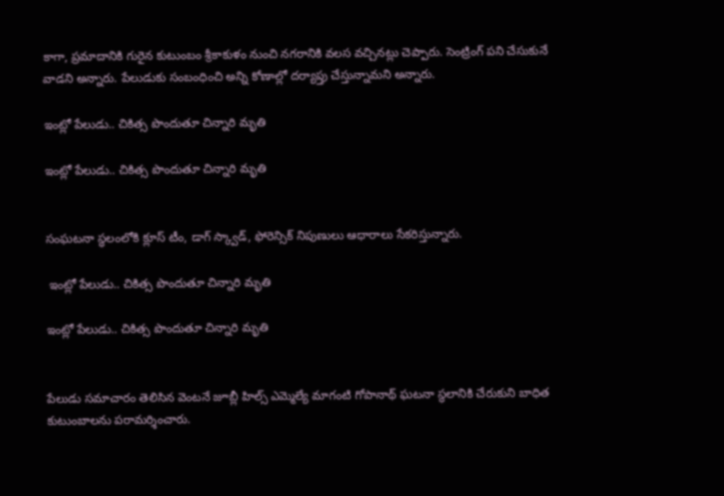కాగా, ప్రమాదానికి గురైన కుటుంబం శ్రీకాకుళం నుంచి నగరానికి వలస వచ్చినట్లు చెప్పారు. సెంట్రింగ్ పని చేసుకునే వాడని అన్నారు. పేలుడుకు సంబంధించి అన్ని కోణాల్లో దర్యాప్తు చేస్తున్నామని అన్నారు.

ఇంట్లో పేలుడు.. చికిత్స పొందుతూ చిన్నారి మృతి

ఇంట్లో పేలుడు.. చికిత్స పొందుతూ చిన్నారి మృతి


సంఘటనా స్ధలంలోకి క్లూస్ టీం, డాగ్ స్క్వాడ్‌, ఫోరెన్సిక్ నిపుణులు ఆధారాలు సేకరిస్తున్నారు.

 ఇంట్లో పేలుడు.. చికిత్స పొందుతూ చిన్నారి మృతి

ఇంట్లో పేలుడు.. చికిత్స పొందుతూ చిన్నారి మృతి


పేలుడు సమాచారం తెలిసిన వెంటనే జూబ్లీ హిల్స్ ఎమ్మెల్యే మాగంటి గోపానాథ్ ఘటనా స్థలానికి చేరుకుని బాధిత కుటుంబాలను పరామర్శించారు.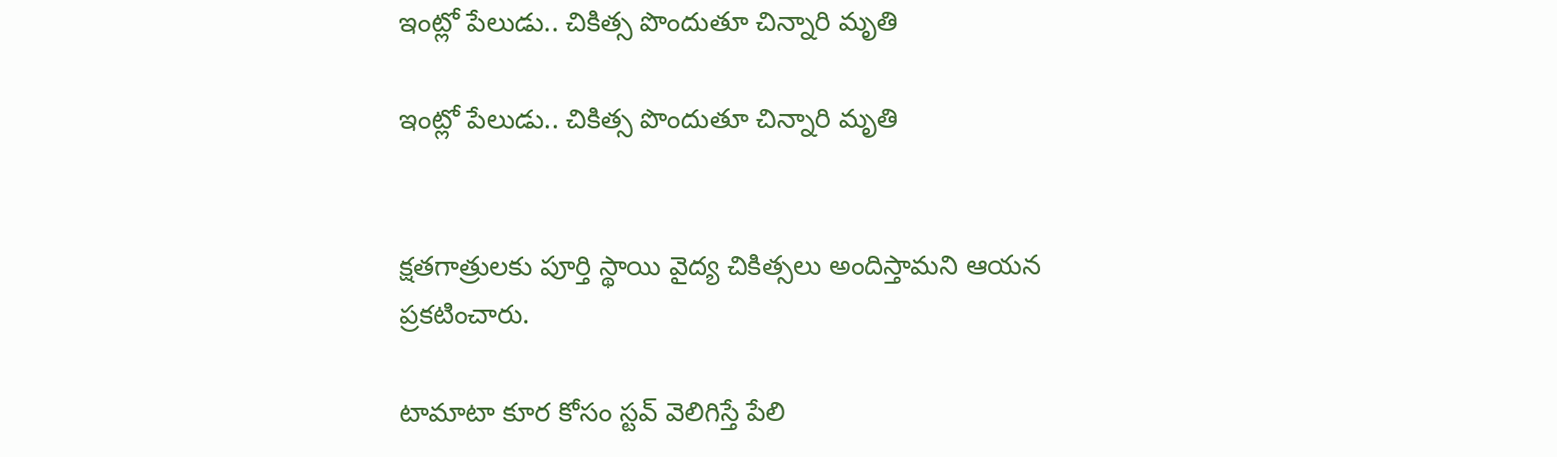ఇంట్లో పేలుడు.. చికిత్స పొందుతూ చిన్నారి మృతి

ఇంట్లో పేలుడు.. చికిత్స పొందుతూ చిన్నారి మృతి


క్షతగాత్రులకు పూర్తి స్థాయి వైద్య చికిత్సలు అందిస్తామని ఆయన ప్రకటించారు.

టామాటా కూర కోసం స్టవ్ వెలిగిస్తే పేలి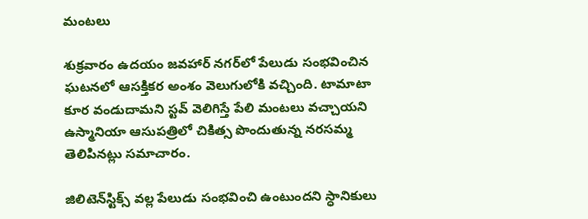మంటలు

శుక్రవారం ఉదయం జవహార్ నగర్‌లో పేలుడు సంభవించిన ఘటనలో ఆసక్తికర అంశం వెలుగులోకి వచ్చింది. టామాటా కూర వండుదామని స్టవ్ వెలిగిస్తే పేలి మంటలు వచ్చాయని ఉస్మానియా ఆసుపత్రిలో చికిత్స పొందుతున్న నరసమ్మ తెలిపినట్లు సమాచారం.

జిలిటెన్‌స్టిక్స్ వల్ల పేలుడు సంభవించి ఉంటుందని స్ధానికులు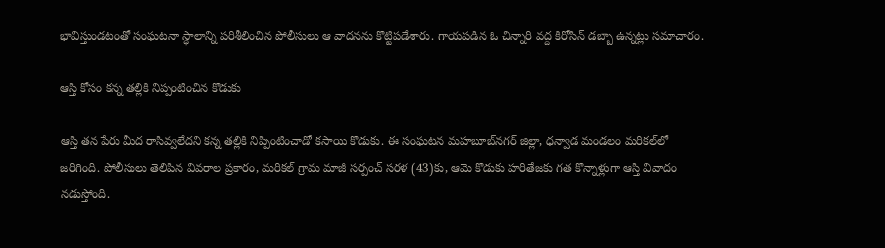భావిస్తుండటంతో సంఘటనా స్ధాలాన్ని పరిశీలించిన పోలీసులు ఆ వాదనను కొట్టిపడేశారు. గాయపడిన ఓ చిన్నారి వద్ద కిరోసిన్ డబ్బా ఉన్నట్లు సమాచారం.

ఆస్తి కోసం కన్న తల్లికి నిప్పంటించిన కొడుకు

ఆస్తి తన పేరు మీద రాసివ్వలేదని కన్న తల్లికి నిప్పింటించాడో కసాయి కొడుకు. ఈ సంఘటన మహబూబ్‌నగర్ జిల్లా, ధన్వాడ మండలం మరికల్‌లో జరిగింది. పోలీసులు తెలిపిన వివరాల ప్రకారం, మరికల్ గ్రామ మాజీ సర్పంచ్ సరళ (43)కు, ఆమె కొడుకు హరితేజకు గత కొన్నాళ్లుగా ఆస్తి వివాదం నడుస్తోంది.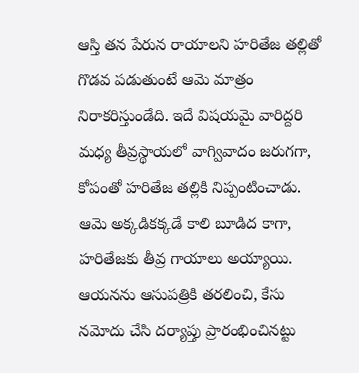ఆస్తి తన పేరున రాయాలని హరితేజ తల్లితో గొడవ పడుతుంటే ఆమె మాత్రం నిరాకరిస్తుండేది. ఇదే విషయమై వారిద్దరి మధ్య తీవ్రస్థాయలో వాగ్వివాదం జరుగగా, కోపంతో హరితేజ తల్లికి నిప్పంటించాడు. ఆమె అక్కడికక్కడే కాలి బూడిద కాగా, హరితేజకు తీవ్ర గాయాలు అయ్యాయి. ఆయనను ఆసుపత్రికి తరలించి, కేసు నమోదు చేసి దర్యాప్తు ప్రారంభించినట్టు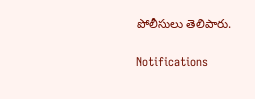పోలీసులు తెలిపారు.

Notifications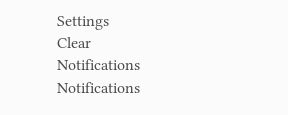Settings
Clear Notifications
Notifications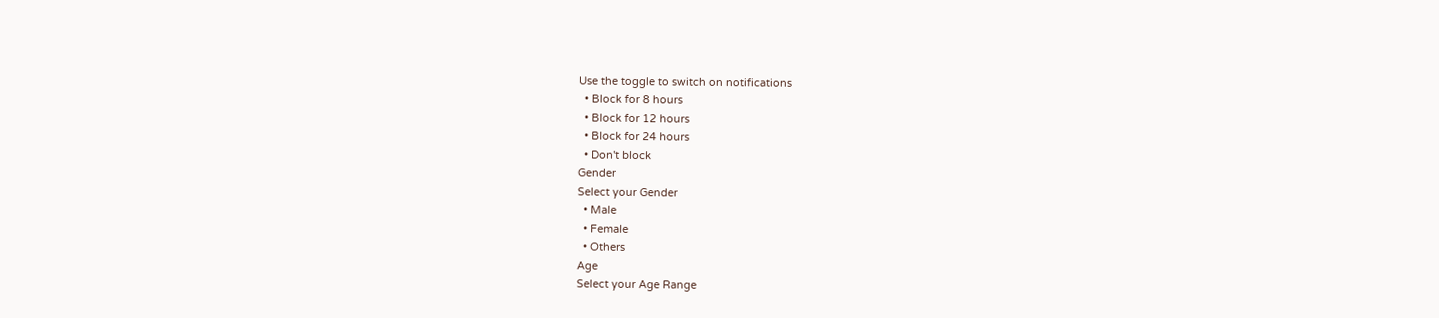Use the toggle to switch on notifications
  • Block for 8 hours
  • Block for 12 hours
  • Block for 24 hours
  • Don't block
Gender
Select your Gender
  • Male
  • Female
  • Others
Age
Select your Age Range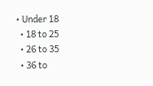• Under 18
  • 18 to 25
  • 26 to 35
  • 36 to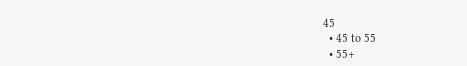45
  • 45 to 55
  • 55+